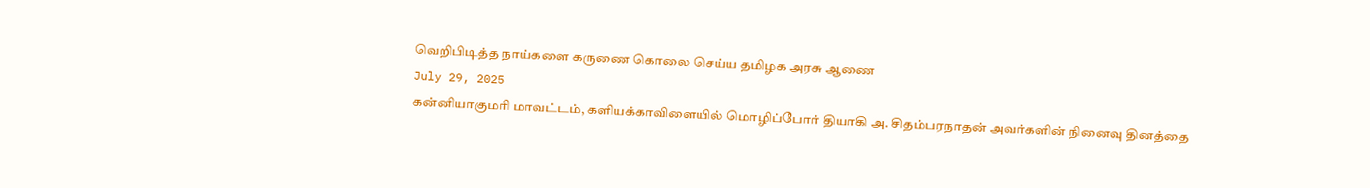வெறிபிடித்த நாய்களை கருணை கொலை செய்ய தமிழக அரசு ஆணை
July 29, 2025
கன்னியாகுமரி மாவட்டம், களியக்காவிளையில் மொழிப்போர் தியாகி அ. சிதம்பரநாதன் அவர்களின் நினைவு தினத்தை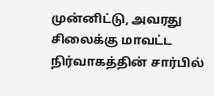முன்னிட்டு, அவரது சிலைக்கு மாவட்ட நிர்வாகத்தின் சார்பில்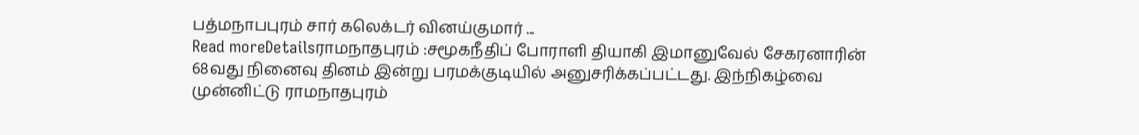பத்மநாபபுரம் சார் கலெக்டர் வினய்குமார் ...
Read moreDetailsராமநாதபுரம் :சமூகநீதிப் போராளி தியாகி இமானுவேல் சேகரனாரின் 68வது நினைவு தினம் இன்று பரமக்குடியில் அனுசரிக்கப்பட்டது. இந்நிகழ்வை முன்னிட்டு ராமநாதபுரம்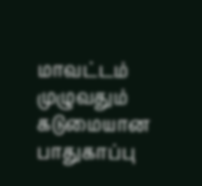மாவட்டம் முழுவதும் கடுமையான பாதுகாப்பு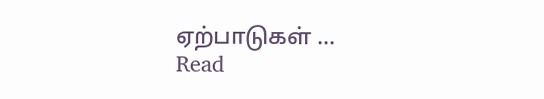ஏற்பாடுகள் ...
Read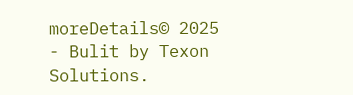moreDetails© 2025 - Bulit by Texon Solutions.